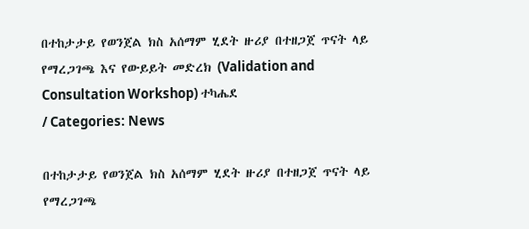በተከታታይ የወንጀል ክስ አሰማም ሂደት ዙሪያ በተዘጋጀ ጥናት ላይ የማረጋገጫ እና የውይይት መድረክ (Validation and Consultation Workshop) ተካሔደ
/ Categories: News

በተከታታይ የወንጀል ክስ አሰማም ሂደት ዙሪያ በተዘጋጀ ጥናት ላይ የማረጋገጫ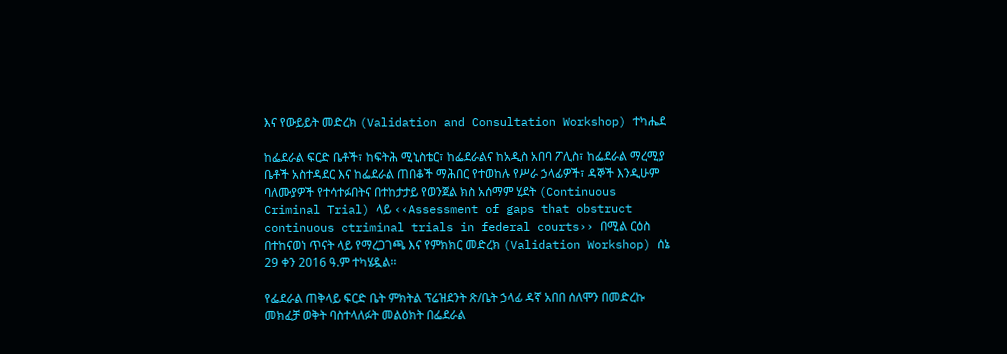እና የውይይት መድረክ (Validation and Consultation Workshop) ተካሔደ

ከፌደራል ፍርድ ቤቶች፣ ከፍትሕ ሚኒስቴር፣ ከፌደራልና ከአዲስ አበባ ፖሊስ፣ ከፌደራል ማረሚያ ቤቶች አስተዳደር እና ከፌደራል ጠበቆች ማሕበር የተወከሉ የሥራ ኃላፊዎች፣ ዳኞች እንዲሁም ባለሙያዎች የተሳተፉበትና በተከታታይ የወንጀል ክስ አሰማም ሂደት (Continuous Criminal Trial) ላይ ‹‹Assessment of gaps that obstruct continuous ctriminal trials in federal courts›› በሚል ርዕስ በተከናወነ ጥናት ላይ የማረጋገጫ እና የምክክር መድረክ (Validation Workshop) ሰኔ 29 ቀን 2016 ዓ.ም ተካሄዷል፡፡

የፌደራል ጠቅላይ ፍርድ ቤት ምክትል ፕሬዝደንት ጽ/ቤት ኃላፊ ዳኛ አበበ ሰለሞን በመድረኩ መክፈቻ ወቅት ባስተላለፉት መልዕክት በፌደራል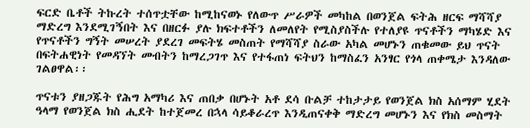ፍርድ ቤቶች ትኩረት ተሰጥቷቸው ከሚከናወኑ የለውጥ ሥራዎች መካከል በወንጀል ፍትሕ ዘርፍ ማሻሻያ ማድረግ እንደሚገኝበት እና በዘርፉ ያሉ ክፍተቶችን ለመለየት የሚስያስችሉ የተለያዩ ጥናቶችን ማካሄድ እና የጥናቶችን ግኝት መሠረት ያደረገ መፍትሄ መስጠት የማሻሻያ ስራው አካል መሆኑን ጠቁመው ይህ ጥናት በፍትሐዊነት የመዳኘት መብትን ከማረጋገጥ እና የተፋጠነ ፍትህን ከማስፈን አንፃር የጎላ ጠቀሜታ እንዳለው ገልፀዋል፡፡

ጥናቱን ያዘጋጁት የሕግ አማካሪ እና ጠበቃ በሆኑት አቶ ደሳ ቡልቻ ተከታታይ የወንጀል ክስ አሰማም ሂደት ዓላማ የወንጀል ክስ ሒደት ከተጀመረ በኋላ ሳይቆራረጥ እንዲጠናቀቅ ማድረግ መሆኑን እና የክስ መስማት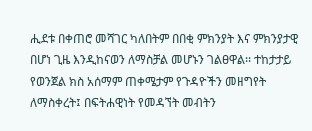ሒደቱ በቀጠሮ መሻገር ካለበትም በበቂ ምክንያት እና ምክንያታዊ በሆነ ጊዜ እንዲከናወን ለማስቻል መሆኑን ገልፀዋል፡፡ ተከታታይ የወንጀል ክስ አሰማም ጠቀሜታም የጉዳዮችን መዘግየት ለማስቀረት፤ በፍትሐዊነት የመዳኘት መብትን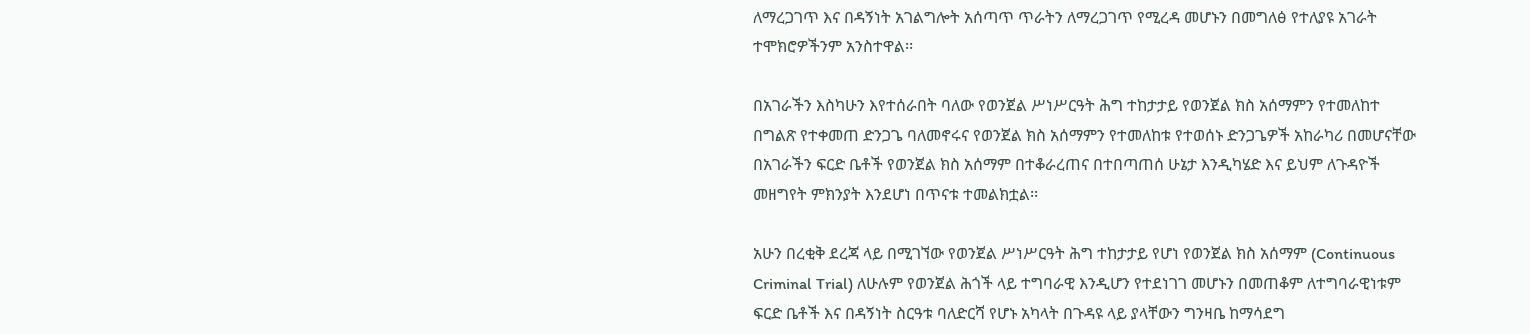ለማረጋገጥ እና በዳኝነት አገልግሎት አሰጣጥ ጥራትን ለማረጋገጥ የሚረዳ መሆኑን በመግለፅ የተለያዩ አገራት ተሞክሮዎችንም አንስተዋል፡፡

በአገራችን እስካሁን እየተሰራበት ባለው የወንጀል ሥነሥርዓት ሕግ ተከታታይ የወንጀል ክስ አሰማምን የተመለከተ በግልጽ የተቀመጠ ድንጋጌ ባለመኖሩና የወንጀል ክስ አሰማምን የተመለከቱ የተወሰኑ ድንጋጌዎች አከራካሪ በመሆናቸው በአገራችን ፍርድ ቤቶች የወንጀል ክስ አሰማም በተቆራረጠና በተበጣጠሰ ሁኔታ እንዲካሄድ እና ይህም ለጉዳዮች መዘግየት ምክንያት እንደሆነ በጥናቱ ተመልክቷል፡፡

አሁን በረቂቅ ደረጃ ላይ በሚገኘው የወንጀል ሥነሥርዓት ሕግ ተከታታይ የሆነ የወንጀል ክስ አሰማም (Continuous Criminal Trial) ለሁሉም የወንጀል ሕጎች ላይ ተግባራዊ እንዲሆን የተደነገገ መሆኑን በመጠቆም ለተግባራዊነቱም ፍርድ ቤቶች እና በዳኝነት ስርዓቱ ባለድርሻ የሆኑ አካላት በጉዳዩ ላይ ያላቸውን ግንዛቤ ከማሳደግ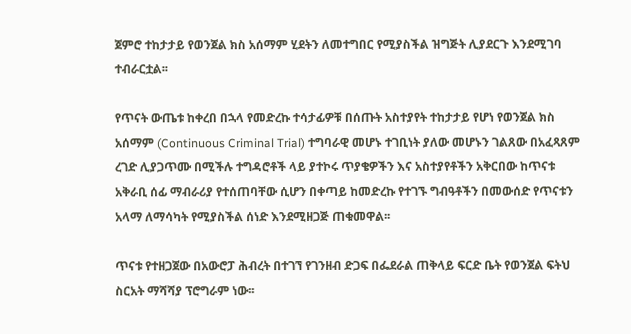ጀምሮ ተከታታይ የወንጀል ክስ አሰማም ሂደትን ለመተግበር የሚያስችል ዝግጅት ሊያደርጉ እንደሚገባ ተብራርቷል፡፡

የጥናት ውጤቱ ከቀረበ በኋላ የመድረኩ ተሳታፊዎቹ በሰጡት አስተያየት ተከታታይ የሆነ የወንጀል ክስ አሰማም (Continuous Criminal Trial) ተግባራዊ መሆኑ ተገቢነት ያለው መሆኑን ገልጸው በአፈጻጸም ረገድ ሊያጋጥሙ በሚችሉ ተግዳሮቶች ላይ ያተኮሩ ጥያቄዎችን እና አስተያየቶችን አቅርበው ከጥናቱ አቅራቢ ሰፊ ማብራሪያ የተሰጠባቸው ሲሆን በቀጣይ ከመድረኩ የተገኙ ግብዓቶችን በመውሰድ የጥናቱን አላማ ለማሳካት የሚያስችል ሰነድ እንደሚዘጋጅ ጠቁመዋል፡፡

ጥናቱ የተዘጋጀው በአውሮፓ ሕብረት በተገኘ የገንዘብ ድጋፍ በፌደራል ጠቅላይ ፍርድ ቤት የወንጀል ፍትህ ስርአት ማሻሻያ ፕሮግራም ነው፡፡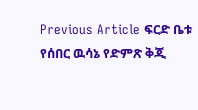Previous Article ፍርድ ቤቱ የሰበር ዉሳኔ የድምጽ ቅጂ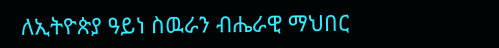ለኢትዮጵያ ዓይነ ስዉራን ብሔራዊ ማህበር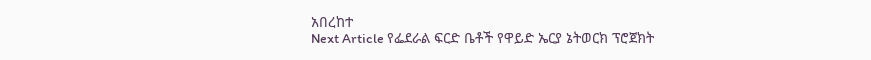አበረከተ
Next Article የፌደራል ፍርድ ቤቶች የዋይድ ኤርያ ኔትወርክ ፕሮጀክት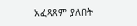አፈጻጸም ያለበት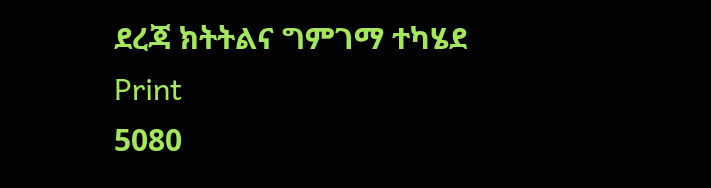ደረጃ ክትትልና ግምገማ ተካሄደ
Print
5080